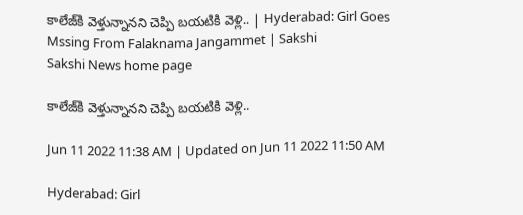కాలేజ్‌కి వెళ్తున్నానని చెప్పి బయటికి వెళ్లి.. | Hyderabad: Girl Goes Mssing From Falaknama Jangammet | Sakshi
Sakshi News home page

కాలేజ్‌కి వెళ్తున్నానని చెప్పి బయటికి వెళ్లి..

Jun 11 2022 11:38 AM | Updated on Jun 11 2022 11:50 AM

Hyderabad: Girl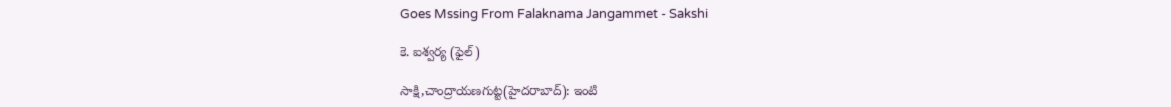Goes Mssing From Falaknama Jangammet - Sakshi

కె. ఐశ్వర్య (ఫైల్‌)

సాక్షి,చాంద్రాయణగుట్ట(హైదరాబాద్‌): ఇంటి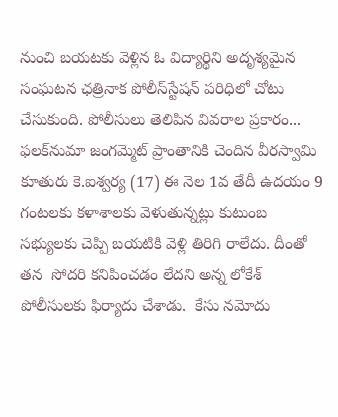నుంచి బయటకు వెళ్లిన ఓ విద్యార్థిని అదృశ్యమైన సంఘటన ఛత్రినాక పోలీస్‌స్టేషన్‌ పరిధిలో చోటు చేసుకుంది. పోలీసులు తెలిపిన వివరాల ప్రకారం... ఫలక్‌నుమా జంగమ్మెట్‌ ప్రాంతానికి చెందిన వీరస్వామి కూతురు కె.ఐశ్వర్య (17) ఈ నెల 1వ తేదీ ఉదయం 9 గంటలకు కళాశాలకు వెళుతున్నట్లు కుటుంబ సభ్యులకు చెప్పి బయటికి వెళ్లి తిరిగి రాలేదు. దీంతో  తన  సోదరి కనిపించడం లేదని అన్న లోకేశ్‌ పోలీసులకు ఫిర్యాదు చేశాడు.  కేసు నమోదు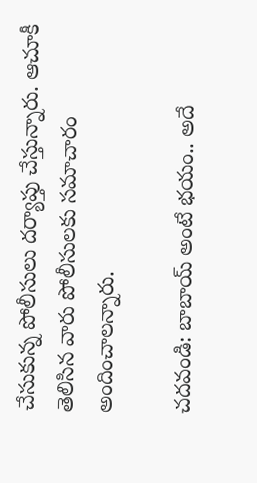చేసుకున్న పోలీసులు దర్యాప్తు చేస్తున్నారు. ఆచూకీ తెలిసిన వారు పోలీసులకు సమాచారం అందించాలన్నారు.

చదవండి: బాబాయ్‌ అంటే భయం.. అదే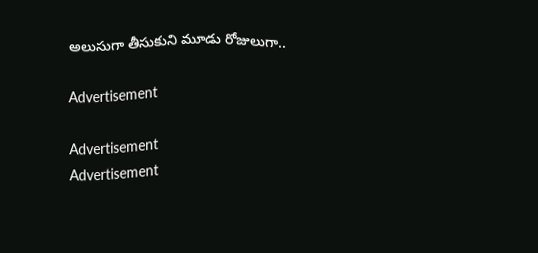అలుసుగా తీసుకుని మూడు రోజులుగా..

Advertisement

Advertisement
Advertisement